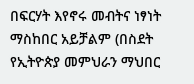በፍርሃት እየኖሩ መብትና ነፃነት ማስከበር አይቻልም (በስደት የኢትዮጵያ መምህራን ማህበር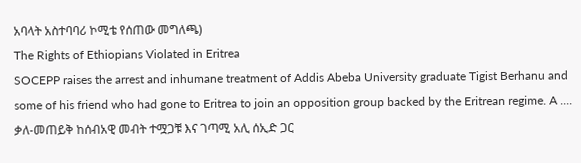አባላት አስተባባሪ ኮሚቴ የሰጠው መግለጫ)
The Rights of Ethiopians Violated in Eritrea
SOCEPP raises the arrest and inhumane treatment of Addis Abeba University graduate Tigist Berhanu and some of his friend who had gone to Eritrea to join an opposition group backed by the Eritrean regime. A ....
ቃለ-መጠይቅ ከሰብአዊ መብት ተሟጋቹ እና ገጣሚ አሊ ሰኢድ ጋር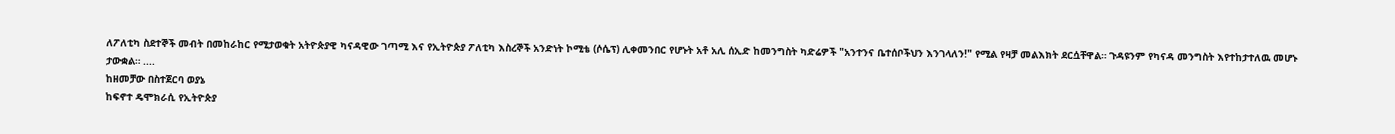ለፖለቲካ ስደተኞች መብት በመከራከር የሚታወቁት አትዮጵያዊ ካናዳዊው ገጣሚ እና የኢትዮጵያ ፖለቲካ እስረኞች አንድነት ኮሚቴ (ሶሴፕ) ሊቀመንበር የሆኑት አቶ አሊ ሰኢድ ከመንግስት ካድሬዎች "አንተንና ቤተሰቦችህን እንገላለን!" የሚል የዛቻ መልእክት ደርሷቸዋል። ጉዳዩንም የካናዳ መንግስት እየተከታተለዉ መሆኑ ታውቋል። ....
ከዘመቻው በስተጀርባ ወያኔ
ከፍኖተ ዴሞክራሲ የኢትዮጵያ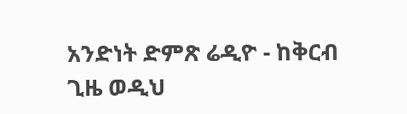አንድነት ድምጽ ሬዲዮ - ከቅርብ ጊዜ ወዲህ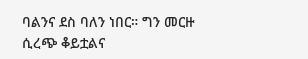ባልንና ደስ ባለን ነበር። ግን መርዙ ሲረጭ ቆይቷልና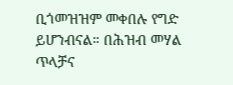ቢጎመዝዝም መቀበሉ የግድ ይሆንብናል። በሕዝብ መሃል ጥላቻና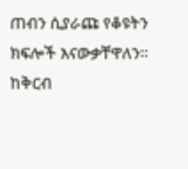ጠብን ሲያራጩ የቆዩትን ክፍሎች እናውቃቸዋለን። ከቅርብ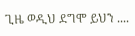ጊዜ ወዲህ ደግሞ ይህን ....